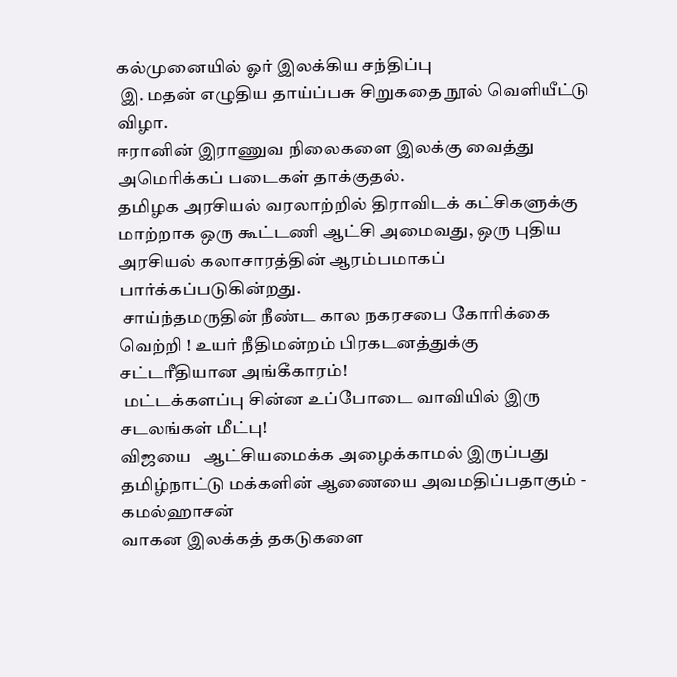கல்முனையில் ஓர் இலக்கிய சந்திப்பு
 இ. மதன் எழுதிய தாய்ப்பசு சிறுகதை நூல் வெளியீட்டு விழா.
ஈரானின் இராணுவ நிலைகளை இலக்கு வைத்து அமெரிக்கப் படைகள் தாக்குதல்.
தமிழக அரசியல் வரலாற்றில் திராவிடக் கட்சிகளுக்கு மாற்றாக ஒரு கூட்டணி ஆட்சி அமைவது, ஒரு புதிய அரசியல் கலாசாரத்தின் ஆரம்பமாகப் பார்க்கப்படுகின்றது.
 சாய்ந்தமருதின் நீண்ட கால நகரசபை கோரிக்கை வெற்றி ! உயர் நீதிமன்றம் பிரகடனத்துக்கு சட்டரீதியான அங்கீகாரம்!
 மட்டக்களப்பு சின்ன உப்போடை வாவியில் இரு சடலங்கள் மீட்பு!
விஜயை   ஆட்சியமைக்க அழைக்காமல் இருப்பது தமிழ்நாட்டு மக்களின் ஆணையை அவமதிப்பதாகும் - கமல்ஹாசன்
வாகன இலக்கத் தகடுகளை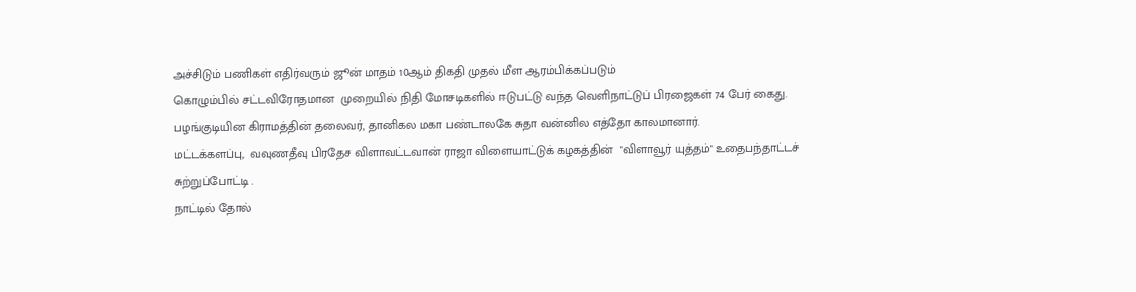அச்சிடும் பணிகள் எதிர்வரும் ஜூன் மாதம் 10ஆம் திகதி முதல் மீள ஆரம்பிக்கப்படும்
கொழும்பில் சட்டவிரோதமான  முறையில் நிதி மோசடிகளில் ஈடுபட்டு வந்த வெளிநாட்டுப் பிரஜைகள் 74 பேர் கைது.
பழங்குடியின கிராமத்தின் தலைவர், தானிகல மகா பண்டாலகே சுதா வன்னில எத்தோ காலமானார்.
மட்டக்களப்பு,  வவுணதீவு பிரதேச விளாவட்டவான் ராஜா விளையாட்டுக் கழகத்தின்  "விளாவூர் யுத்தம்" உதைபந்தாட்டச் சுற்றுப்போட்டி .
நாட்டில் தோல்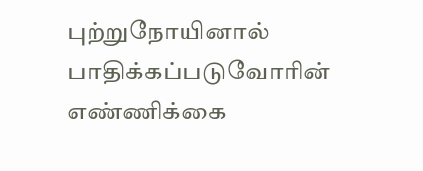புற்றுநோயினால் பாதிக்கப்படுவோரின் எண்ணிக்கை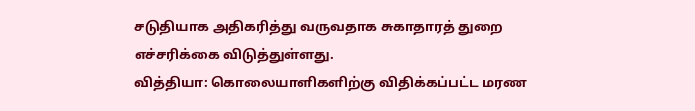சடுதியாக அதிகரித்து வருவதாக சுகாதாரத் துறை எச்சரிக்கை விடுத்துள்ளது.
வித்தியா: கொலையாளிகளிற்கு விதிக்கப்பட்ட மரண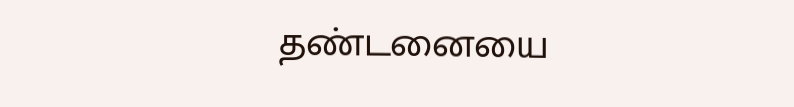தண்டனையை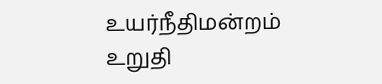உயர்நீதிமன்றம் உறுதி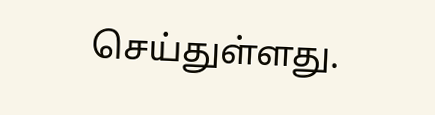செய்துள்ளது.